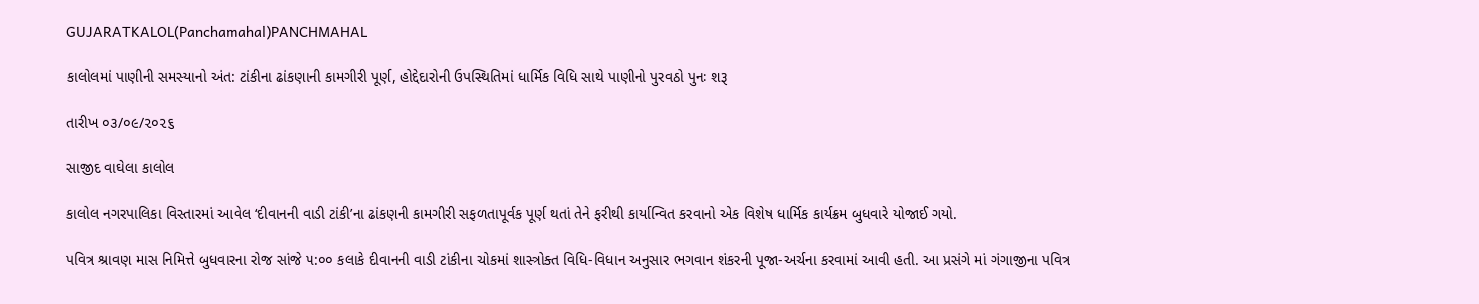GUJARATKALOL(Panchamahal)PANCHMAHAL

કાલોલમાં પાણીની સમસ્યાનો અંત: ટાંકીના ઢાંકણાની કામગીરી પૂર્ણ, હોદ્દેદારોની ઉપસ્થિતિમાં ધાર્મિક વિધિ સાથે પાણીનો પુરવઠો પુનઃ શરૂ

તારીખ ૦૩/૦૯/૨૦૨૬

સાજીદ વાઘેલા કાલોલ

કાલોલ નગરપાલિકા વિસ્તારમાં આવેલ ‘દીવાનની વાડી ટાંકી’ના ઢાંકણની કામગીરી સફળતાપૂર્વક પૂર્ણ થતાં તેને ફરીથી કાર્યાન્વિત કરવાનો એક વિશેષ ધાર્મિક કાર્યક્રમ બુધવારે યોજાઈ ગયો.

પવિત્ર શ્રાવણ માસ નિમિત્તે બુધવારના રોજ સાંજે ૫:૦૦ કલાકે દીવાનની વાડી ટાંકીના ચોકમાં શાસ્ત્રોક્ત વિધિ-વિધાન અનુસાર ભગવાન શંકરની પૂજા-અર્ચના કરવામાં આવી હતી. આ પ્રસંગે માં ગંગાજીના પવિત્ર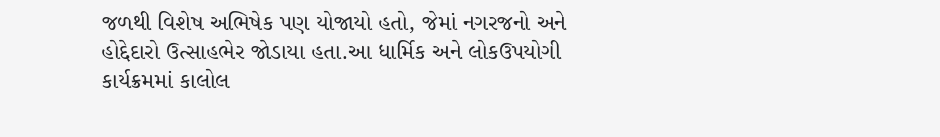જળથી વિશેષ અભિષેક પણ યોજાયો હતો, જેમાં નગરજનો અને હોદ્દેદારો ઉત્સાહભેર જોડાયા હતા.આ ધાર્મિક અને લોકઉપયોગી કાર્યક્રમમાં કાલોલ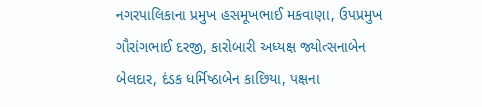નગરપાલિકાના પ્રમુખ હસમૂખભાઈ મકવાણા, ઉપપ્રમુખ ગૌરાંગભાઈ દરજી, કારોબારી અધ્યક્ષ જ્યોત્સનાબેન બેલદાર, દંડક ધર્મિષ્ઠાબેન કાછિયા, પક્ષના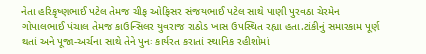નેતા હરિકૃષ્ણભાઈ પટેલ તેમજ ચીફ ઓફિસર સંજયભાઈ પટેલ સાથે પાણી પુરવઠા ચેરમેન ગોપાલભાઈ પંચાલ તેમજ કાઉન્સિલર યુવરાજ રાઠોડ ખાસ ઉપસ્થિત રહ્યા હતા.ટાંકીનું સમારકામ પૂર્ણ થતાં અને પૂજા-અર્ચના સાથે તેને પુનઃ કાર્યરત કરાતાં સ્થાનિક રહીશોમાં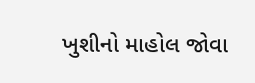ખુશીનો માહોલ જોવા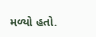મળ્યો હતો.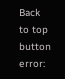Back to top button
error: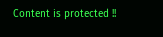Content is protected !!